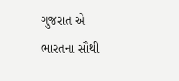ગુજરાત એ ભારતના સૌથી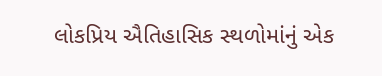લોકપ્રિય ઐતિહાસિક સ્થળોમાંનું એક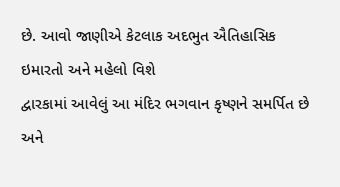છે. આવો જાણીએ કેટલાક અદભુત ઐતિહાસિક ઇમારતો અને મહેલો વિશે
દ્વારકામાં આવેલું આ મંદિર ભગવાન કૃષ્ણને સમર્પિત છે અને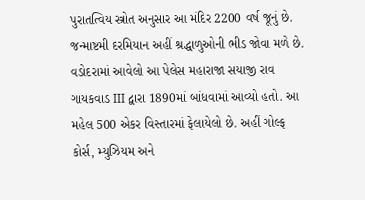પુરાતત્વિય સ્ત્રોત અનુસાર આ મંદિર 2200 વર્ષ જૂનું છે. જન્માષ્ટમી દરમિયાન અહીં શ્રદ્ધાળુઓની ભીડ જોવા મળે છે.
વડોદરામાં આવેલો આ પેલેસ મહારાજા સયાજી રાવ ગાયકવાડ III દ્વારા 1890માં બાંધવામાં આવ્યો હતો. આ મહેલ 500 એકર વિસ્તારમાં ફેલાયેલો છે. અહીં ગોલ્ફ કોર્સ, મ્યુઝિયમ અને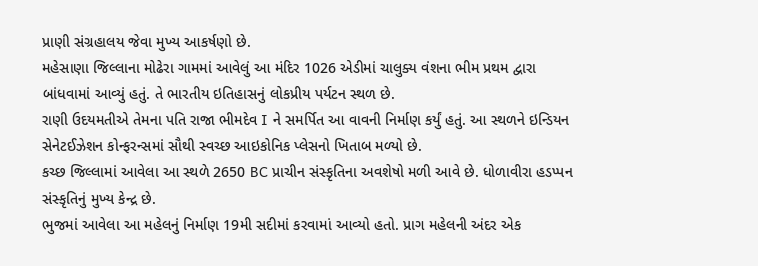પ્રાણી સંગ્રહાલય જેવા મુખ્ય આકર્ષણો છે.
મહેસાણા જિલ્લાના મોઢેરા ગામમાં આવેલું આ મંદિર 1026 એડીમાં ચાલુક્ય વંશના ભીમ પ્રથમ દ્વારા બાંધવામાં આવ્યું હતું. તે ભારતીય ઇતિહાસનું લોકપ્રીય પર્યટન સ્થળ છે.
રાણી ઉદયમતીએ તેમના પતિ રાજા ભીમદેવ I ને સમર્પિત આ વાવની નિર્માણ કર્યું હતું. આ સ્થળને ઇન્ડિયન સેનેટઈઝેશન કોન્ફરન્સમાં સૌથી સ્વચ્છ આઇકોનિક પ્લેસનો ખિતાબ મળ્યો છે.
કચ્છ જિલ્લામાં આવેલા આ સ્થળે 2650 BC પ્રાચીન સંસ્કૃતિના અવશેષો મળી આવે છે. ધોળાવીરા હડપ્પન સંસ્કૃતિનું મુખ્ય કેન્દ્ર છે.
ભુજમાં આવેલા આ મહેલનું નિર્માણ 19મી સદીમાં કરવામાં આવ્યો હતો. પ્રાગ મહેલની અંદર એક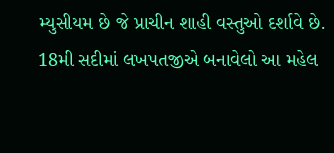મ્યુસીયમ છે જે પ્રાચીન શાહી વસ્તુઓ દર્શાવે છે.
18મી સદીમાં લખપતજીએ બનાવેલો આ મહેલ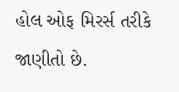હોલ ઓફ મિરર્સ તરીકે જાણીતો છે.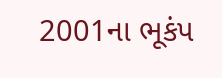2001ના ભૂકંપ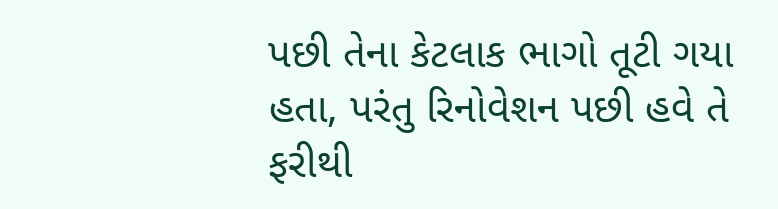પછી તેના કેટલાક ભાગો તૂટી ગયા હતા, પરંતુ રિનોવેશન પછી હવે તે ફરીથી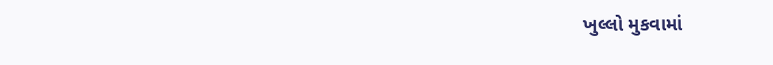ખુલ્લો મુકવામાં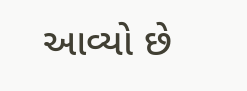આવ્યો છે